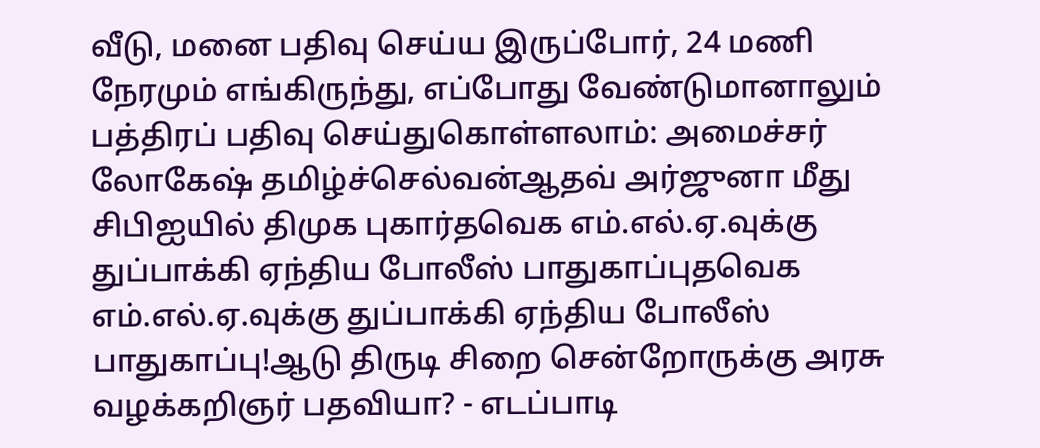வீடு, மனை பதிவு செய்ய இருப்போர், 24 மணி நேரமும் எங்கிருந்து, எப்போது வேண்டுமானாலும் பத்திரப் பதிவு செய்துகொள்ளலாம்: அமைச்சர் லோகேஷ் தமிழ்ச்செல்வன்ஆதவ் அர்ஜுனா மீது சிபிஐயில் திமுக புகார்தவெக எம்.எல்.ஏ.வுக்கு துப்பாக்கி ஏந்திய போலீஸ் பாதுகாப்புதவெக எம்.எல்.ஏ.வுக்கு துப்பாக்கி ஏந்திய போலீஸ் பாதுகாப்பு!ஆடு திருடி சிறை சென்றோருக்கு அரசு வழக்கறிஞர் பதவியா? - எடப்பாடி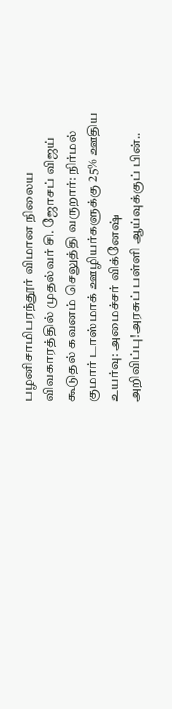பழனிசாமிபரந்தூர் விமான நிலைய விவகாரத்தில் முதல்வர் சி. ஜோசப் விஜய் கூடுதல் கவனம் செலுத்தி வருறார்: நிர்மல் குமார் டாஸ்மாக் ஊழியர்களுக்கு 25% ஊதிய உயர்வு: அமைச்சர் விக்னேஷ் அறிவிப்பு!அரசுப் பள்ளி ஆய்வுக்குப் பின்..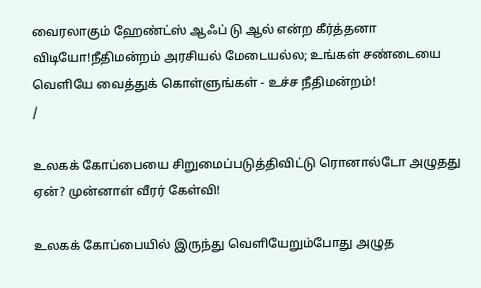வைரலாகும் ஹேண்ட்ஸ் ஆஃப் டு ஆல் என்ற கீர்த்தனா விடியோ!நீதிமன்றம் அரசியல் மேடையல்ல; உங்கள் சண்டையை வெளியே வைத்துக் கொள்ளுங்கள் - உச்ச நீதிமன்றம்!
/

உலகக் கோப்பையை சிறுமைப்படுத்திவிட்டு ரொனால்டோ அழுதது ஏன்? முன்னாள் வீரர் கேள்வி!

உலகக் கோப்பையில் இருந்து வெளியேறும்போது அழுத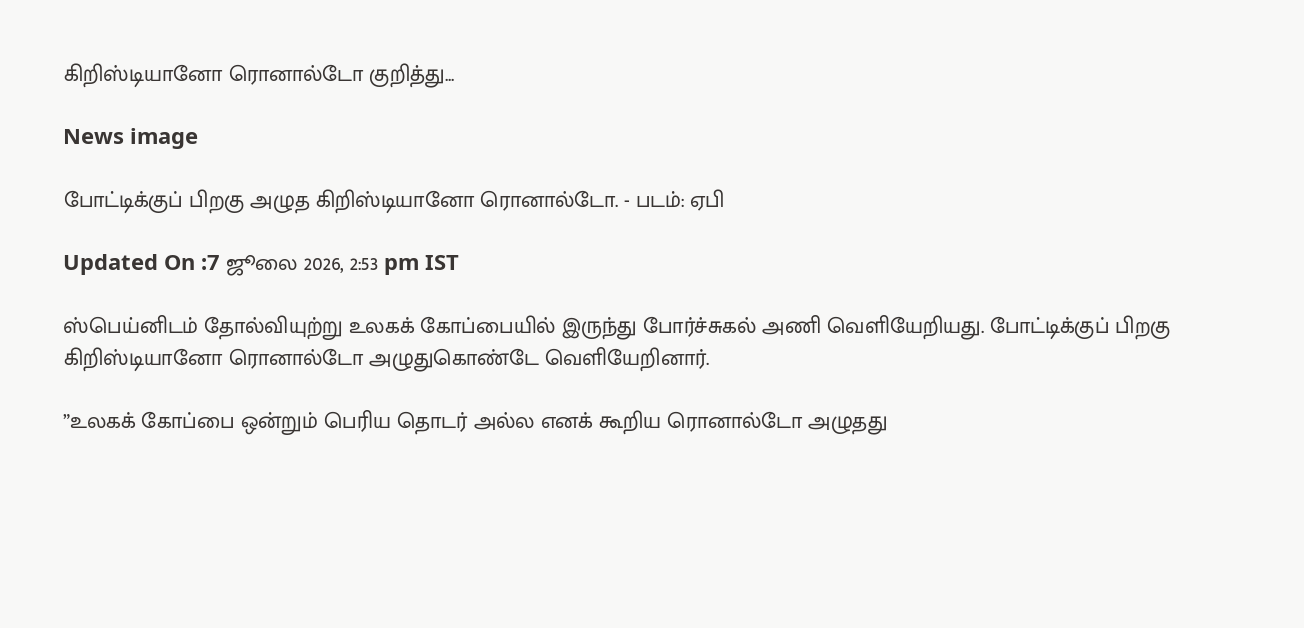கிறிஸ்டியானோ ரொனால்டோ குறித்து...

News image

போட்டிக்குப் பிறகு அழுத கிறிஸ்டியானோ ரொனால்டோ. - படம்: ஏபி

Updated On :7 ஜூலை 2026, 2:53 pm IST

ஸ்பெய்னிடம் தோல்வியுற்று உலகக் கோப்பையில் இருந்து போர்ச்சுகல் அணி வெளியேறியது. போட்டிக்குப் பிறகு கிறிஸ்டியானோ ரொனால்டோ அழுதுகொண்டே வெளியேறினார்.

”உலகக் கோப்பை ஒன்றும் பெரிய தொடர் அல்ல எனக் கூறிய ரொனால்டோ அழுதது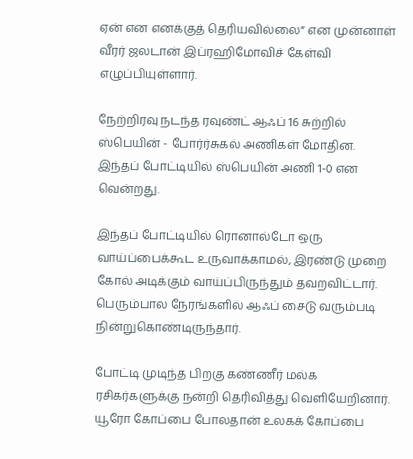ஏன் என எனக்குத் தெரியவில்லை” என முன்னாள் வீரர் ஜலடான் இப்ரஹிமோவிச் கேள்வி எழுப்பியுள்ளார்.

நேற்றிரவு நடந்த ரவுண்ட் ஆஃப் 16 சுற்றில் ஸ்பெயின் - போர்ர்சுகல் அணிகள் மோதின. இந்தப் போட்டியில் ஸ்பெயின் அணி 1-0 என வென்றது.

இந்தப் போட்டியில் ரொனால்டோ ஒரு வாய்ப்பைக்கூட உருவாக்காமல், இரண்டு முறை கோல் அடிக்கும் வாய்ப்பிருந்தும் தவறவிட்டார். பெரும்பால நேரங்களில் ஆஃப் சைடு வரும்படி நின்றுகொண்டிருந்தார்.

போட்டி முடிந்த பிறகு கண்ணீர் மல்க ரசிகர்களுக்கு நன்றி தெரிவித்து வெளியேறினார். யூரோ கோப்பை போலதான் உலகக் கோப்பை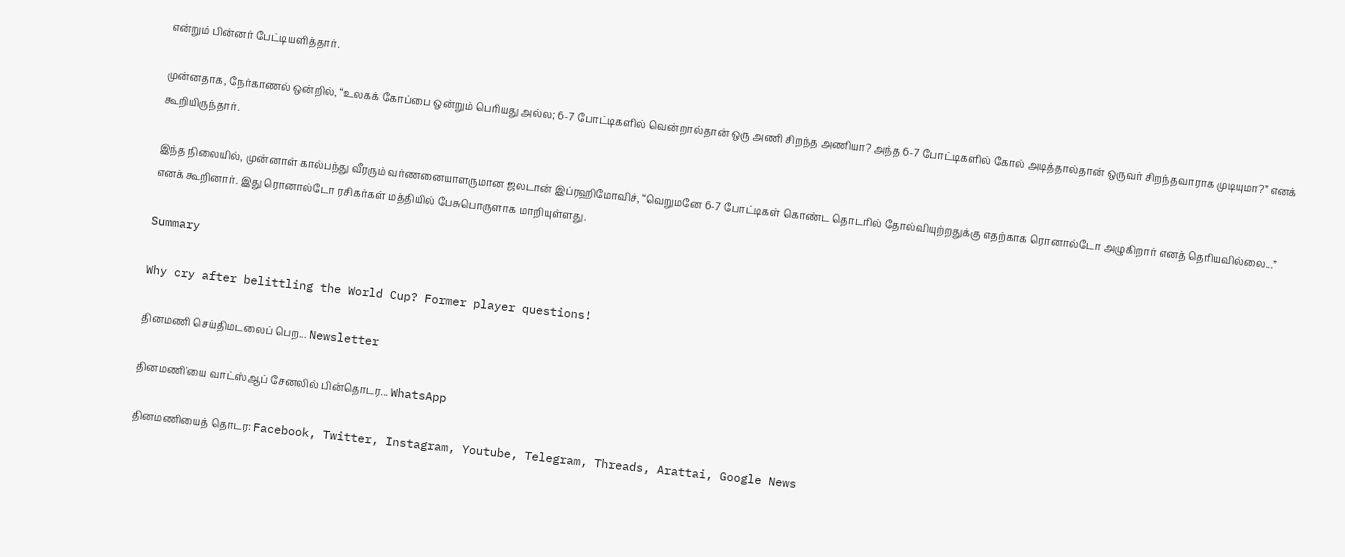என்றும் பின்னர் பேட்டியளித்தார்.

முன்னதாக, நேர்காணல் ஒன்றில், “உலகக் கோப்பை ஒன்றும் பெரியது அல்ல; 6-7 போட்டிகளில் வென்றால்தான் ஒரு அணி சிறந்த அணியா? அந்த 6-7 போட்டிகளில் கோல் அடித்தால்தான் ஒருவர் சிறந்தவாராக முடியுமா?” எனக் கூறியிருந்தார்.

இந்த நிலையில், முன்னாள் கால்பந்து வீரரும் வர்ணனையாளருமான ஜலடான் இப்ரஹிமோவிச், “வெறுமனே 6-7 போட்டிகள் கொண்ட தொடரில் தோல்வியுற்றதுக்கு எதற்காக ரொனால்டோ அழுகிறார் எனத் தெரியவில்லை...” எனக் கூறினார். இது ரொனால்டோ ரசிகர்கள் மத்தியில் பேசுபொருளாக மாறியுள்ளது.

Summary

Why cry after belittling the World Cup? Former player questions!

தினமணி செய்திமடலைப் பெற... Newsletter

தினமணி'யை வாட்ஸ்ஆப் சேனலில் பின்தொடர... WhatsApp

தினமணியைத் தொடர: Facebook, Twitter, Instagram, Youtube, Telegram, Threads, Arattai, Google News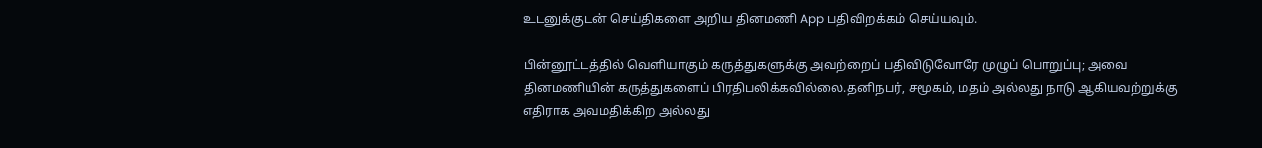உடனுக்குடன் செய்திகளை அறிய தினமணி App பதிவிறக்கம் செய்யவும்.

பின்னூட்டத்தில் வெளியாகும் கருத்துகளுக்கு அவற்றைப் பதிவிடுவோரே முழுப் பொறுப்பு; அவை தினமணியின் கருத்துகளைப் பிரதிபலிக்கவில்லை.தனிநபர், சமூகம், மதம் அல்லது நாடு ஆகியவற்றுக்கு எதிராக அவமதிக்கிற அல்லது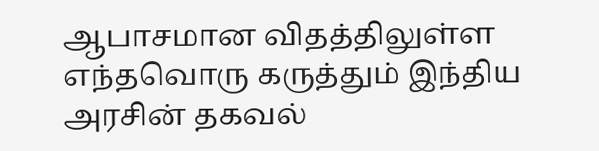ஆபாசமான விதத்திலுள்ள எந்தவொரு கருத்தும் இந்திய அரசின் தகவல்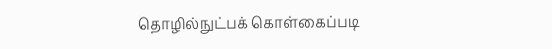தொழில்நுட்பக் கொள்கைப்படி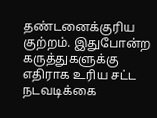தண்டனைக்குரிய குற்றம். இதுபோன்ற கருத்துகளுக்கு எதிராக உரிய சட்ட நடவடிக்கை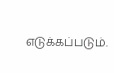எடுக்கப்படும்.